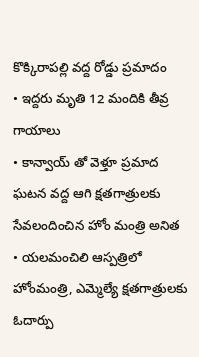కొక్కిరాపల్లి వద్ద రోడ్డు ప్రమాదం
• ఇద్దరు మృతి 12 మందికి తీవ్ర గాయాలు
• కాన్వాయ్ తో వెళ్తూ ప్రమాద ఘటన వద్ద ఆగి క్షతగాత్రులకు సేవలందించిన హోం మంత్రి అనిత
• యలమంచిలి ఆస్పత్రిలో హోంమంత్రి, ఎమ్మెల్యే క్షతగాత్రులకు ఓదార్పు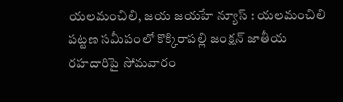యలమంచిలి, జయ జయహే న్యూస్ : యలమంచిలి పట్టణ సమీపంలో కొక్కిరాపల్లి జంక్షన్ జాతీయ రహదారిపై సోమవారం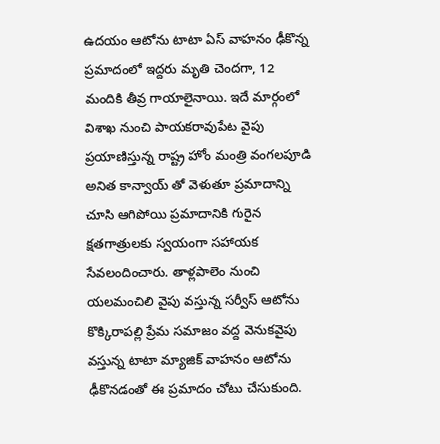ఉదయం ఆటోను టాటా ఏస్ వాహనం ఢీకొన్న ప్రమాదంలో ఇద్దరు మృతి చెందగా, 12 మందికి తీవ్ర గాయాలైనాయి. ఇదే మార్గంలో విశాఖ నుంచి పాయకరావుపేట వైపు ప్రయాణిస్తున్న రాష్ట్ర హోం మంత్రి వంగలపూడి అనిత కాన్వాయ్ తో వెళుతూ ప్రమాదాన్ని చూసి ఆగిపోయి ప్రమాదానికి గురైన క్షతగాత్రులకు స్వయంగా సహాయక సేవలందించారు. తాళ్లపాలెం నుంచి యలమంచిలి వైపు వస్తున్న సర్వీస్ ఆటోను కొక్కిరాపల్లి ప్రేమ సమాజం వద్ద వెనుకవైపు వస్తున్న టాటా మ్యాజిక్ వాహనం ఆటోను ఢీకొనడంతో ఈ ప్రమాదం చోటు చేసుకుంది.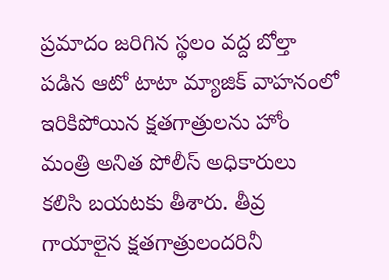ప్రమాదం జరిగిన స్థలం వద్ద బోల్తా పడిన ఆటో టాటా మ్యాజిక్ వాహనంలో ఇరికిపోయిన క్షతగాత్రులను హోం మంత్రి అనిత పోలీస్ అధికారులు కలిసి బయటకు తీశారు. తీవ్ర గాయాలైన క్షతగాత్రులందరినీ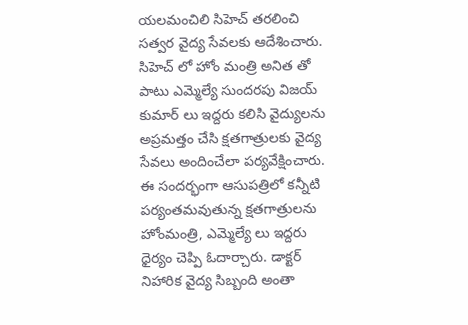యలమంచిలి సిహెచ్ తరలించి సత్వర వైద్య సేవలకు ఆదేశించారు. సిహెచ్ లో హోం మంత్రి అనిత తో పాటు ఎమ్మెల్యే సుందరపు విజయ్ కుమార్ లు ఇద్దరు కలిసి వైద్యులను అప్రమత్తం చేసి క్షతగాత్రులకు వైద్య సేవలు అందించేలా పర్యవేక్షించారు. ఈ సందర్భంగా ఆసుపత్రిలో కన్నీటి పర్యంతమవుతున్న క్షతగాత్రులను హోంమంత్రి, ఎమ్మెల్యే లు ఇద్దరు ధైర్యం చెప్పి ఓదార్చారు. డాక్టర్ నిహారిక వైద్య సిబ్బంది అంతా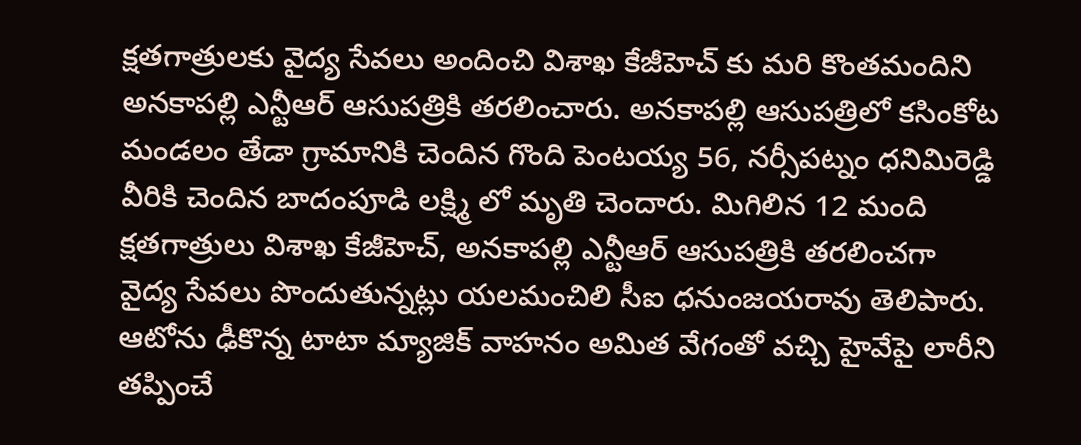క్షతగాత్రులకు వైద్య సేవలు అందించి విశాఖ కేజీహెచ్ కు మరి కొంతమందిని అనకాపల్లి ఎన్టీఆర్ ఆసుపత్రికి తరలించారు. అనకాపల్లి ఆసుపత్రిలో కసింకోట మండలం తేడా గ్రామానికి చెందిన గొంది పెంటయ్య 56, నర్సీపట్నం ధనిమిరెడ్డి వీరికి చెందిన బాదంపూడి లక్ష్మి లో మృతి చెందారు. మిగిలిన 12 మంది క్షతగాత్రులు విశాఖ కేజీహెచ్, అనకాపల్లి ఎన్టీఆర్ ఆసుపత్రికి తరలించగా వైద్య సేవలు పొందుతున్నట్లు యలమంచిలి సీఐ ధనుంజయరావు తెలిపారు. ఆటోను ఢీకొన్న టాటా మ్యాజిక్ వాహనం అమిత వేగంతో వచ్చి హైవేపై లారీని తప్పించే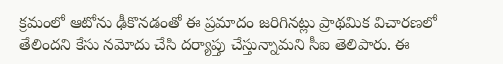క్రమంలో ఆటోను ఢీకొనడంతో ఈ ప్రమాదం జరిగినట్లు ప్రాథమిక విచారణలో తేలిందని కేసు నమోదు చేసి దర్యాప్తు చేస్తున్నామని సీఐ తెలిపారు. ఈ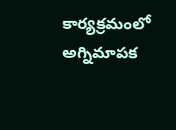కార్యక్రమంలో అగ్నిమాపక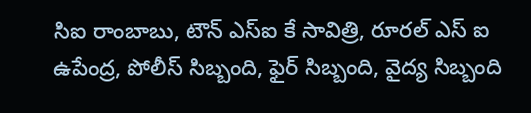సిఐ రాంబాబు, టౌన్ ఎస్ఐ కే సావిత్రి, రూరల్ ఎస్ ఐ ఉపేంద్ర, పోలీస్ సిబ్బంది, ఫైర్ సిబ్బంది, వైద్య సిబ్బంది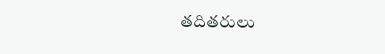తదితరులు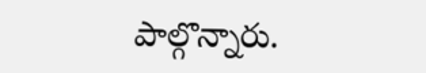పాల్గొన్నారు.